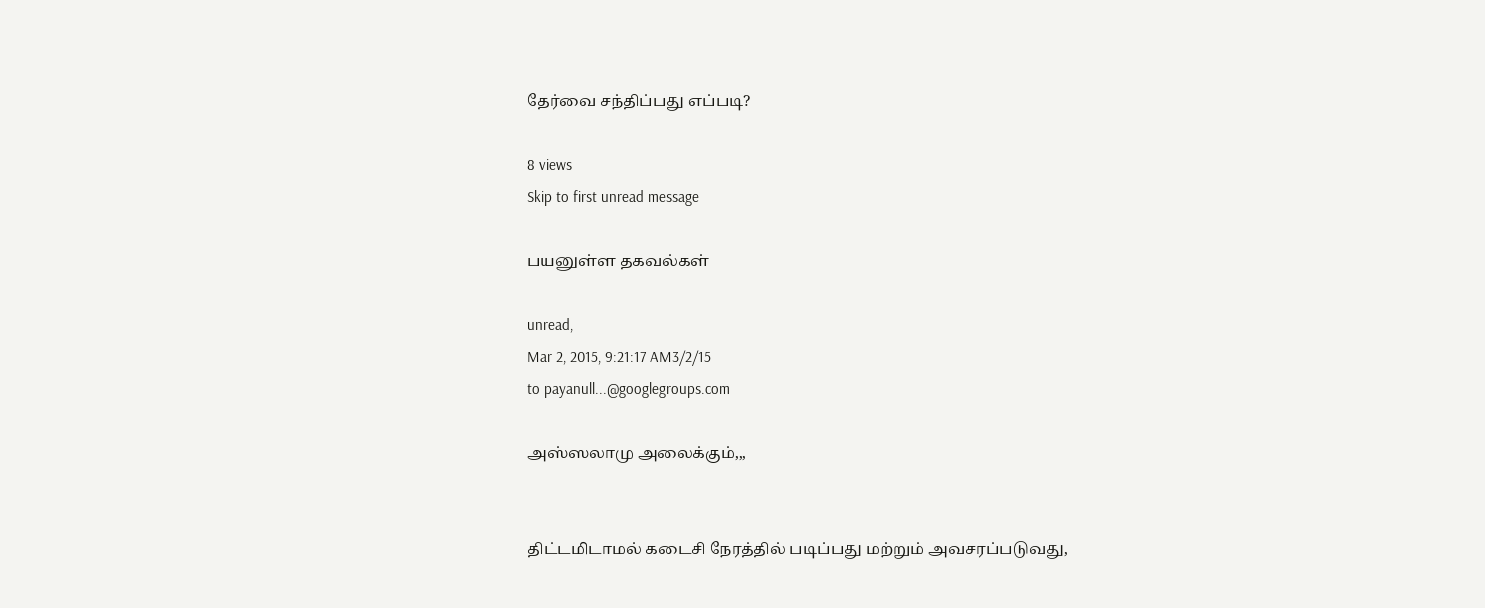தேர்வை சந்திப்பது எப்படி?

8 views
Skip to first unread message

பயனுள்ள தகவல்கள்

unread,
Mar 2, 2015, 9:21:17 AM3/2/15
to payanull...@googlegroups.com

அஸ்ஸலாமு அலைக்கும்,,,


திட்டமிடாமல் கடைசி நேரத்தில் படிப்பது மற்றும் அவசரப்படுவது,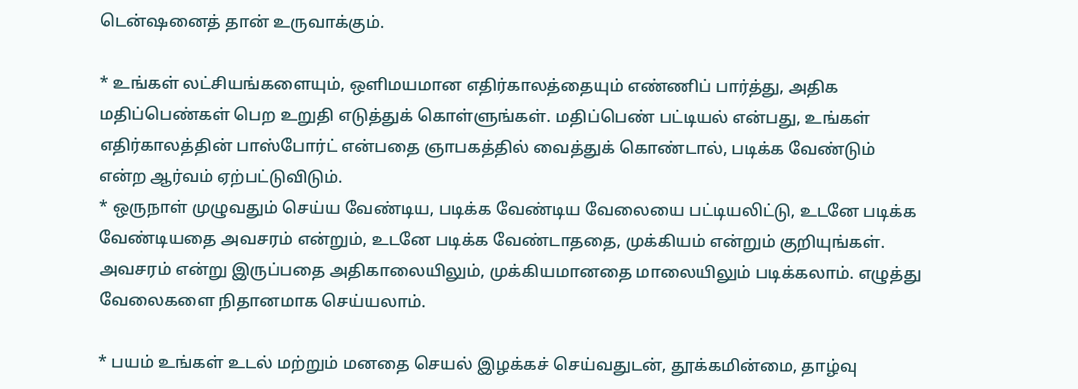டென்ஷனைத் தான் உருவாக்கும்.

* உங்கள் லட்சியங்களையும், ஒளிமயமான எதிர்காலத்தையும் எண்ணிப் பார்த்து, அதிக மதிப்பெண்கள் பெற உறுதி எடுத்துக் கொள்ளுங்கள். மதிப்பெண் பட்டியல் என்பது, உங்கள் எதிர்காலத்தின் பாஸ்போர்ட் என்பதை ஞாபகத்தில் வைத்துக் கொண்டால், படிக்க வேண்டும் என்ற ஆர்வம் ஏற்பட்டுவிடும்.
* ஒருநாள் முழுவதும் செய்ய வேண்டிய, படிக்க வேண்டிய வேலையை பட்டியலிட்டு, உடனே படிக்க வேண்டியதை அவசரம் என்றும், உடனே படிக்க வேண்டாததை, முக்கியம் என்றும் குறியுங்கள். அவசரம் என்று இருப்பதை அதிகாலையிலும், முக்கியமானதை மாலையிலும் படிக்கலாம். எழுத்து வேலைகளை நிதானமாக செய்யலாம்.

* பயம் உங்கள் உடல் மற்றும் மனதை செயல் இழக்கச் செய்வதுடன், தூக்கமின்மை, தாழ்வு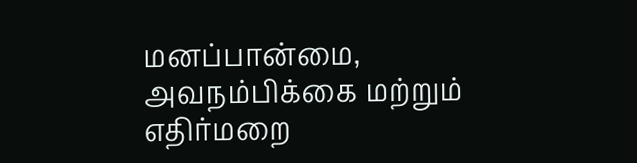மனப்பான்மை, அவநம்பிக்கை மற்றும் எதிர்மறை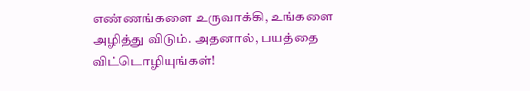எண்ணங்களை உருவாக்கி, உங்களை அழித்து விடும். அதனால், பயத்தை விட்டொழியுங்கள்!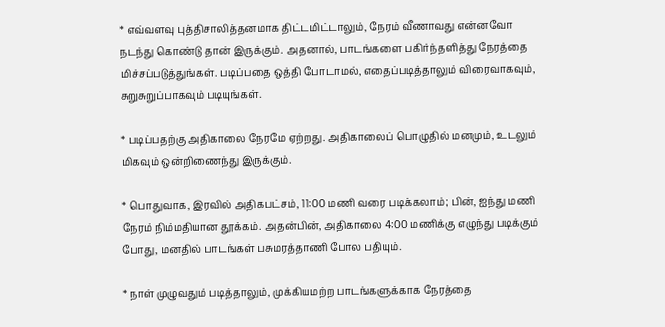* எவ்வளவு புத்திசாலித்தனமாக திட்டமிட்டாலும், நேரம் வீணாவது என்னவோ நடந்து கொண்டு தான் இருக்கும். அதனால், பாடங்களை பகிர்ந்தளித்து நேரத்தை மிச்சப்படுத்துங்கள். படிப்பதை ஒத்தி போடாமல், எதைப்படித்தாலும் விரைவாகவும், சுறுசுறுப்பாகவும் படியுங்கள்.

* படிப்பதற்கு அதிகாலை நேரமே ஏற்றது. அதிகாலைப் பொழுதில் மனமும், உடலும் மிகவும் ஒன்றிணைந்து இருக்கும்.

* பொதுவாக, இரவில் அதிகபட்சம், 11:00 மணி வரை படிக்கலாம்; பின், ஐந்து மணி நேரம் நிம்மதியான தூக்கம். அதன்பின், அதிகாலை 4:00 மணிக்கு எழுந்து படிக்கும் போது, மனதில் பாடங்கள் பசுமரத்தாணி போல பதியும்.

* நாள் முழுவதும் படித்தாலும், முக்கியமற்ற பாடங்களுக்காக நேரத்தை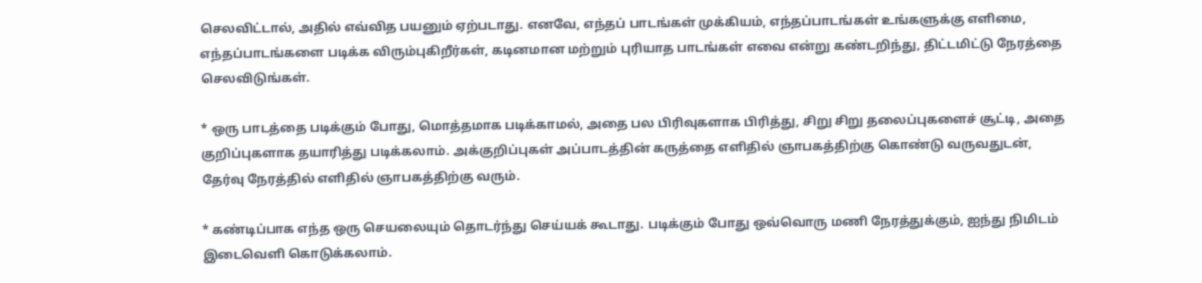செலவிட்டால், அதில் எவ்வித பயனும் ஏற்படாது. எனவே, எந்தப் பாடங்கள் முக்கியம், எந்தப்பாடங்கள் உங்களுக்கு எளிமை, எந்தப்பாடங்களை படிக்க விரும்புகிறீர்கள், கடினமான மற்றும் புரியாத பாடங்கள் எவை என்று கண்டறிந்து, திட்டமிட்டு நேரத்தை செலவிடுங்கள்.

* ஒரு பாடத்தை படிக்கும் போது, மொத்தமாக படிக்காமல், அதை பல பிரிவுகளாக பிரித்து, சிறு சிறு தலைப்புகளைச் சூட்டி, அதை குறிப்புகளாக தயாரித்து படிக்கலாம். அக்குறிப்புகள் அப்பாடத்தின் கருத்தை எளிதில் ஞாபகத்திற்கு கொண்டு வருவதுடன், தேர்வு நேரத்தில் எளிதில் ஞாபகத்திற்கு வரும்.

* கண்டிப்பாக எந்த ஒரு செயலையும் தொடர்ந்து செய்யக் கூடாது. படிக்கும் போது ஒவ்வொரு மணி நேரத்துக்கும், ஐந்து நிமிடம் இடைவெளி கொடுக்கலாம்.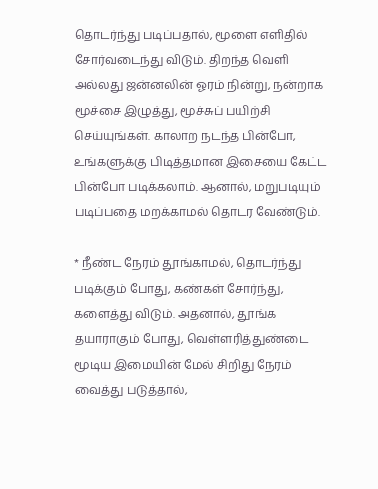தொடர்ந்து படிப்பதால், மூளை எளிதில் சோர்வடைந்து விடும். திறந்த வெளி அல்லது ஜன்னலின் ஓரம் நின்று, நன்றாக மூச்சை இழுத்து, மூச்சுப் பயிற்சி செய்யுங்கள். காலாற நடந்த பின்போ, உங்களுக்கு பிடித்தமான இசையை கேட்ட பின்போ படிக்கலாம். ஆனால், மறுபடியும் படிப்பதை மறக்காமல் தொடர வேண்டும்.

* நீண்ட நேரம் தூங்காமல், தொடர்ந்து படிக்கும் போது, கண்கள் சோர்ந்து, களைத்து விடும். அதனால், தூங்க தயாராகும் போது, வெள்ளரித்துண்டை மூடிய இமையின் மேல் சிறிது நேரம் வைத்து படுத்தால்,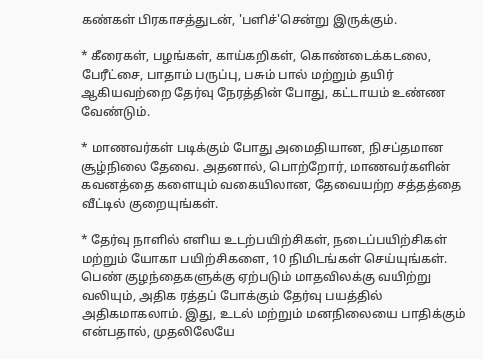கண்கள் பிரகாசத்துடன், 'பளிச்'சென்று இருக்கும்.

* கீரைகள், பழங்கள், காய்கறிகள், கொண்டைக்கடலை, பேரீட்சை, பாதாம் பருப்பு, பசும் பால் மற்றும் தயிர் ஆகியவற்றை தேர்வு நேரத்தின் போது, கட்டாயம் உண்ண வேண்டும்.

* மாணவர்கள் படிக்கும் போது அமைதியான, நிசப்தமான சூழ்நிலை தேவை. அதனால், பொற்றோர், மாணவர்களின் கவனத்தை களையும் வகையிலான, தேவையற்ற சத்தத்தை வீட்டில் குறையுங்கள்.

* தேர்வு நாளில் எளிய உடற்பயிற்சிகள், நடைப்பயிற்சிகள் மற்றும் யோகா பயிற்சிகளை, 10 நிமிடங்கள் செய்யுங்கள். பெண் குழந்தைகளுக்கு ஏற்படும் மாதவிலக்கு வயிற்று வலியும், அதிக ரத்தப் போக்கும் தேர்வு பயத்தில் அதிகமாகலாம். இது, உடல் மற்றும் மனநிலையை பாதிக்கும் என்பதால், முதலிலேயே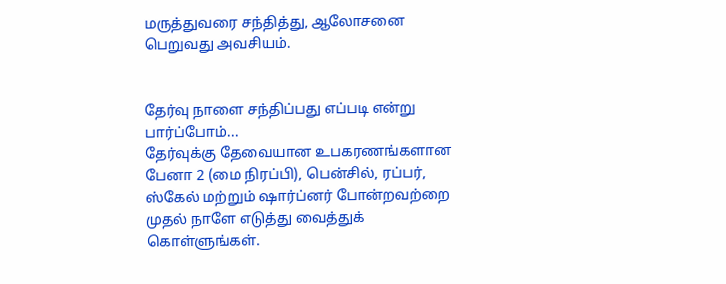மருத்துவரை சந்தித்து, ஆலோசனை பெறுவது அவசியம்.


தேர்வு நாளை சந்திப்பது எப்படி என்று பார்ப்போம்...
தேர்வுக்கு தேவையான உபகரணங்களான பேனா 2 (மை நிரப்பி), பென்சில், ரப்பர், ஸ்கேல் மற்றும் ஷார்ப்னர் போன்றவற்றை முதல் நாளே எடுத்து வைத்துக் கொள்ளுங்கள்.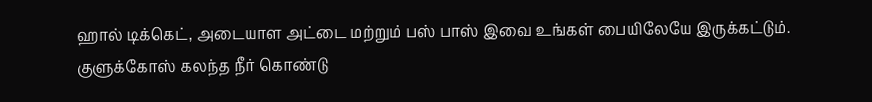ஹால் டிக்கெட், அடையாள அட்டை மற்றும் பஸ் பாஸ் இவை உங்கள் பையிலேயே இருக்கட்டும். குளுக்கோஸ் கலந்த நீர் கொண்டு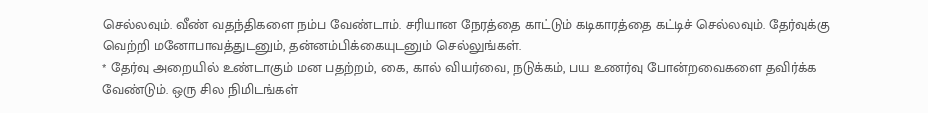செல்லவும். வீண் வதந்திகளை நம்ப வேண்டாம். சரியான நேரத்தை காட்டும் கடிகாரத்தை கட்டிச் செல்லவும். தேர்வுக்கு வெற்றி மனோபாவத்துடனும், தன்னம்பிக்கையுடனும் செல்லுங்கள்.
* தேர்வு அறையில் உண்டாகும் மன பதற்றம், கை, கால் வியர்வை, நடுக்கம், பய உணர்வு போன்றவைகளை தவிர்க்க வேண்டும். ஒரு சில நிமிடங்கள்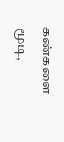கண்களை மூடி,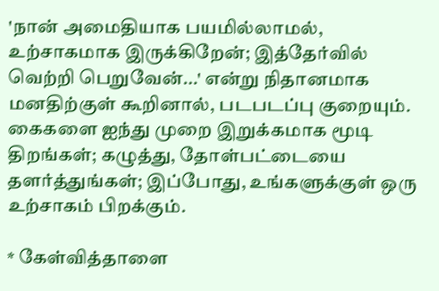'நான் அமைதியாக பயமில்லாமல், உற்சாகமாக இருக்கிறேன்; இத்தேர்வில் வெற்றி பெறுவேன்...' என்று நிதானமாக மனதிற்குள் கூறினால், படபடப்பு குறையும். கைகளை ஐந்து முறை இறுக்கமாக மூடி திறங்கள்; கழுத்து, தோள்பட்டையை தளர்த்துங்கள்; இப்போது, உங்களுக்குள் ஒரு உற்சாகம் பிறக்கும்.

* கேள்வித்தாளை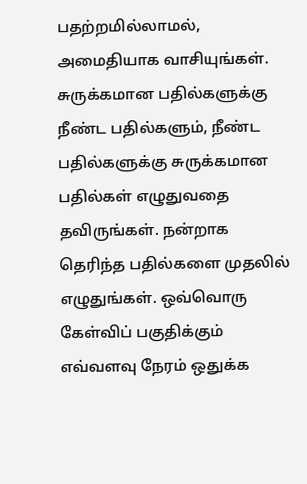பதற்றமில்லாமல், அமைதியாக வாசியுங்கள். சுருக்கமான பதில்களுக்கு நீண்ட பதில்களும், நீண்ட பதில்களுக்கு சுருக்கமான பதில்கள் எழுதுவதை தவிருங்கள். நன்றாக தெரிந்த பதில்களை முதலில் எழுதுங்கள். ஒவ்வொரு கேள்விப் பகுதிக்கும் எவ்வளவு நேரம் ஒதுக்க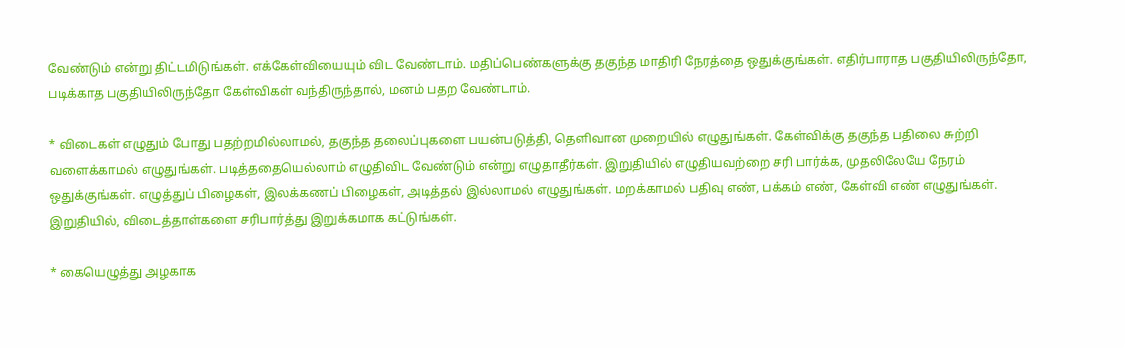வேண்டும் என்று திட்டமிடுங்கள். எக்கேள்வியையும் விட வேண்டாம். மதிப்பெண்களுக்கு தகுந்த மாதிரி நேரத்தை ஒதுக்குங்கள். எதிர்பாராத பகுதியிலிருந்தோ, படிக்காத பகுதியிலிருந்தோ கேள்விகள் வந்திருந்தால், மனம் பதற வேண்டாம்.

* விடைகள் எழுதும் போது பதற்றமில்லாமல், தகுந்த தலைப்புகளை பயன்படுத்தி, தெளிவான முறையில் எழுதுங்கள். கேள்விக்கு தகுந்த பதிலை சுற்றி வளைக்காமல் எழுதுங்கள். படித்ததையெல்லாம் எழுதிவிட வேண்டும் என்று எழுதாதீர்கள். இறுதியில் எழுதியவற்றை சரி பார்க்க, முதலிலேயே நேரம் ஒதுக்குங்கள். எழுத்துப் பிழைகள், இலக்கணப் பிழைகள், அடித்தல் இல்லாமல் எழுதுங்கள். மறக்காமல் பதிவு எண், பக்கம் எண், கேள்வி எண் எழுதுங்கள். இறுதியில், விடைத்தாள்களை சரிபார்த்து இறுக்கமாக கட்டுங்கள்.

* கையெழுத்து அழகாக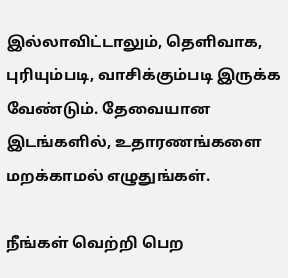இல்லாவிட்டாலும், தெளிவாக, புரியும்படி, வாசிக்கும்படி இருக்க வேண்டும். தேவையான இடங்களில், உதாரணங்களை மறக்காமல் எழுதுங்கள்.

நீங்கள் வெற்றி பெற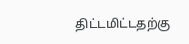திட்டமிட்டதற்கு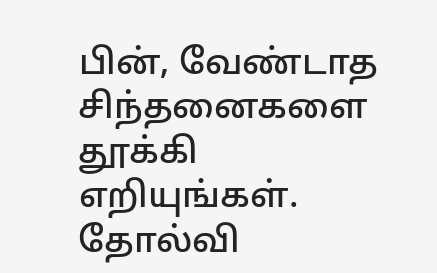பின், வேண்டாத சிந்தனைகளை தூக்கி எறியுங்கள். தோல்வி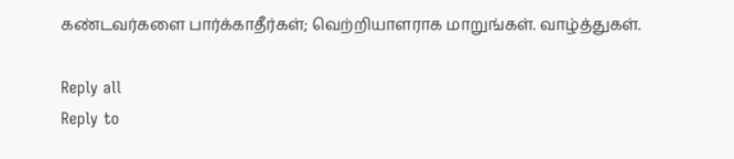கண்டவர்களை பார்க்காதீர்கள்; வெற்றியாளராக மாறுங்கள். வாழ்த்துகள்.

Reply all
Reply to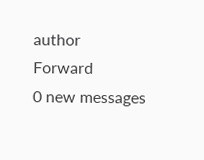author
Forward
0 new messages